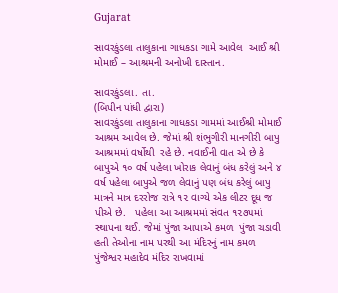Gujarat

સાવરકુંડલા તાલુકાના ગાધકડા ગામે આવેલ  આઈ શ્રી મોમાઈ – આશ્રમની અનોખી દાસ્તાન.

સાવરકુંડલા. તા.
(બિપીન પાંધી દ્વારા)
સાવરકુંડલા તાલુકાના ગાધકડા ગામમાં આઈશ્રી મોમાઈ આશ્રમ આવેલ છે. જેમાં શ્રી શંભુગીરી માનગીરી બાપુ આશ્રમમાં વર્ષોથી  રહે છે. નવાઈની વાત એ છે કે બાપુએ ૧૦ વર્ષ પહેલા ખોરાક લેવાનું બંધ કરેલું અને ૪ વર્ષ પહેલા બાપુએ જળ લેવાનું પણ બંધ કરેલું બાપુ માત્રને માત્ર દરરોજ રાત્રે ૧૨ વાગ્યે એક લીટર દૂધ જ પીએ છે.   પહેલા આ આશ્રમમાં સંવત ૧૨૭૫માં સ્થાપના થઈ. જેમાં પુંજા આપાએ કમળ  પુંજા ચડાવી હતી તેઓના નામ પરથી આ મંદિરનું નામ કમળ  પુંજેશ્વર મહાદેવ મંદિર રાખવામાં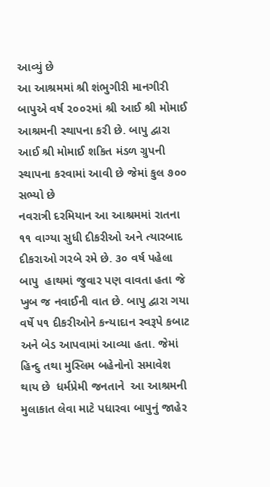આવ્યું છે
આ આશ્રમમાં શ્રી શંભુગીરી માનગીરી બાપુએ વર્ષ ૨૦૦૨માં શ્રી આઈ શ્રી મોમાઈ આશ્રમની સ્થાપના કરી છે. બાપુ દ્વારા આઈ શ્રી મોમાઈ શકિત મંડળ ગ્રુપની સ્થાપના કરવામાં આવી છે જેમાં કુલ ૭૦૦ સભ્યો છે
નવરાત્રી દરમિયાન આ આશ્રમમાં રાતના ૧૧ વાગ્યા સુધી દીકરીઓ અને ત્યારબાદ દીકરાઓ ગરબે રમે છે. ૩૦ વર્ષ પહેલા બાપુ  હાથમાં જુવાર પણ વાવતા હતા જે ખુબ જ નવાઈની વાત છે. બાપુ દ્વારા ગયા વર્ષે ૫૧ દીકરીઓને કન્યાદાન સ્વરૂપે કબાટ અને બેડ આપવામાં આવ્યા હતા. જેમાં હિન્દુ તથા મુસ્લિમ બહેનોનો સમાવેશ થાય છે  ધર્મપ્રેમી જનતાને  આ આશ્રમની મુલાકાત લેવા માટે પધારવા બાપુનું જાહેર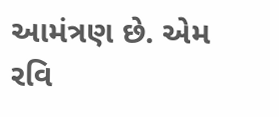આમંત્રણ છે. એમ રવિ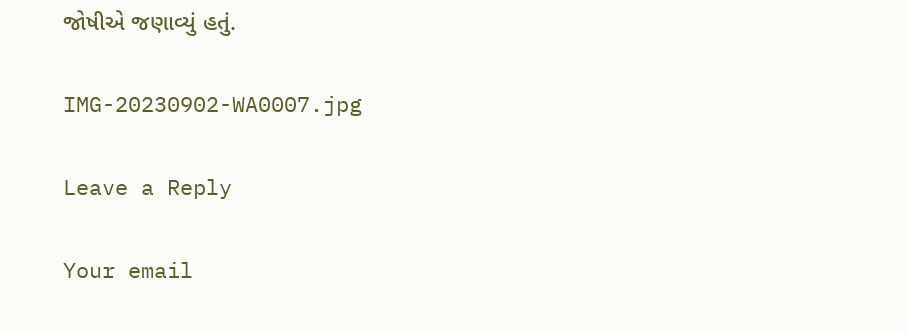જોષીએ જણાવ્યું હતું.

IMG-20230902-WA0007.jpg

Leave a Reply

Your email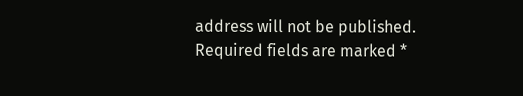address will not be published. Required fields are marked *